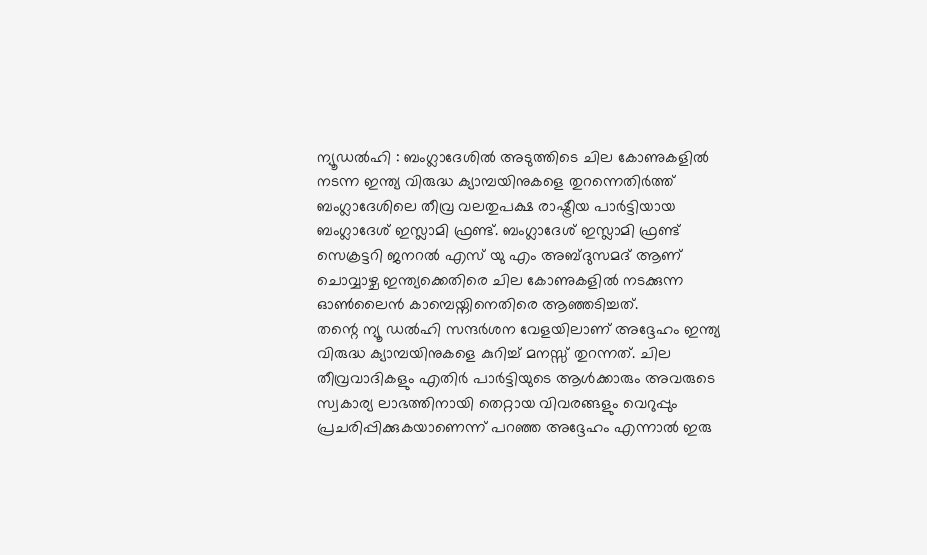ന്യൂഡൽഹി : ബംഗ്ലാദേശിൽ അടുത്തിടെ ചില കോണുകളിൽ നടന്ന ഇന്ത്യ വിരുദ്ധ ക്യാമ്പയിനുകളെ തുറന്നെതിർത്ത് ബംഗ്ലാദേശിലെ തീവ്ര വലതുപക്ഷ രാഷ്ട്രീയ പാർട്ടിയായ ബംഗ്ലാദേശ് ഇസ്ലാമി ഫ്രണ്ട്. ബംഗ്ലാദേശ് ഇസ്ലാമി ഫ്രണ്ട് സെക്രട്ടറി ജനറൽ എസ് യു എം അബ്ദുസമദ് ആണ് ചൊവ്വാഴ്ച ഇന്ത്യക്കെതിരെ ചില കോണുകളിൽ നടക്കുന്ന ഓൺലൈൻ കാമ്പെയ്നിനെതിരെ ആഞ്ഞടിച്ചത്.
തന്റെ ന്യൂ ഡൽഹി സന്ദർശന വേളയിലാണ് അദ്ദേഹം ഇന്ത്യ വിരുദ്ധ ക്യാമ്പയിനുകളെ കുറിച്ച് മനസ്സ് തുറന്നത്. ചില തീവ്രവാദികളും എതിർ പാർട്ടിയുടെ ആൾക്കാരും അവരുടെ സ്വകാര്യ ലാഭത്തിനായി തെറ്റായ വിവരങ്ങളും വെറുപ്പും പ്രചരിപ്പിക്കുകയാണെന്ന് പറഞ്ഞ അദ്ദേഹം എന്നാൽ ഇരു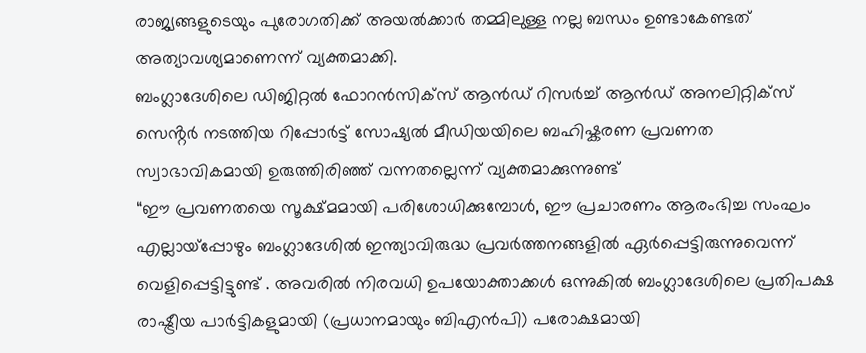രാജ്യങ്ങളുടെയും പുരോഗതിക്ക് അയൽക്കാർ തമ്മിലുള്ള നല്ല ബന്ധം ഉണ്ടാകേണ്ടത് അത്യാവശ്യമാണെന്ന് വ്യക്തമാക്കി.
ബംഗ്ലാദേശിലെ ഡിജിറ്റൽ ഫോറൻസിക്സ് ആൻഡ് റിസർച്ച് ആൻഡ് അനലിറ്റിക്സ് സെൻ്റർ നടത്തിയ റിപ്പോർട്ട് സോഷ്യൽ മീഡിയയിലെ ബഹിഷ്കരണ പ്രവണത സ്വാഭാവികമായി ഉരുത്തിരിഞ്ഞ് വന്നതല്ലെന്ന് വ്യക്തമാക്കുന്നുണ്ട്
“ഈ പ്രവണതയെ സൂക്ഷ്മമായി പരിശോധിക്കുമ്പോൾ, ഈ പ്രചാരണം ആരംഭിച്ച സംഘം എല്ലായ്പ്പോഴും ബംഗ്ലാദേശിൽ ഇന്ത്യാവിരുദ്ധ പ്രവർത്തനങ്ങളിൽ ഏർപ്പെട്ടിരുന്നുവെന്ന് വെളിപ്പെട്ടിട്ടുണ്ട് . അവരിൽ നിരവധി ഉപയോക്താക്കൾ ഒന്നുകിൽ ബംഗ്ലാദേശിലെ പ്രതിപക്ഷ രാഷ്ട്രീയ പാർട്ടികളുമായി (പ്രധാനമായും ബിഎൻപി) പരോക്ഷമായി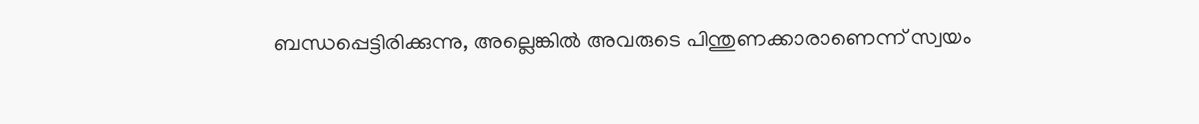ബന്ധപ്പെട്ടിരിക്കുന്നു, അല്ലെങ്കിൽ അവരുടെ പിന്തുണക്കാരാണെന്ന് സ്വയം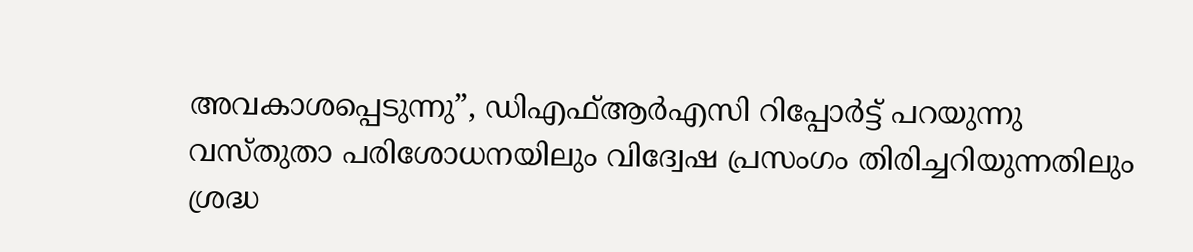അവകാശപ്പെടുന്നു”, ഡിഎഫ്ആർഎസി റിപ്പോർട്ട് പറയുന്നു
വസ്തുതാ പരിശോധനയിലും വിദ്വേഷ പ്രസംഗം തിരിച്ചറിയുന്നതിലും ശ്രദ്ധ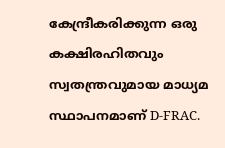കേന്ദ്രീകരിക്കുന്ന ഒരു കക്ഷിരഹിതവും സ്വതന്ത്രവുമായ മാധ്യമ സ്ഥാപനമാണ് D-FRAC.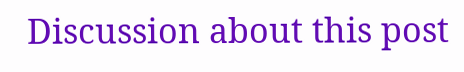Discussion about this post